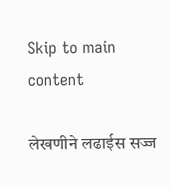Skip to main content

लेखणीने लढाईस सज्ज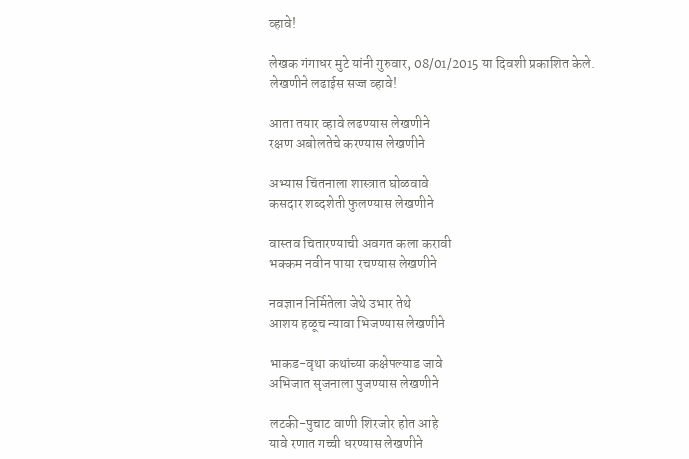व्हावे!

लेखक गंगाधर मुटे यांनी गुरुवार, 08/01/2015 या दिवशी प्रकाशित केले.
लेखणीने लढाईस सज्ज व्हावे!

आता तयार व्हावे लढण्यास लेखणीने
रक्षण अबोलतेचे करण्यास लेखणीने

अभ्यास चिंतनाला शास्त्रात घोळवावे
कसदार शब्दशेती फुलण्यास लेखणीने

वास्तव चितारण्याची अवगत कला करावी
भक्कम नवीन पाया रचण्यास लेखणीने

नवज्ञान निर्मितेला जेथे उभार तेथे
आशय हळूच न्यावा भिजण्यास लेखणीने

भाकड-वृथा कथांच्या कक्षेपल्याड जावे
अभिजात सृजनाला पुजण्यास लेखणीने

लटकी-पुचाट वाणी शिरजोर होत आहे
यावे रणात गच्ची धरण्यास लेखणीने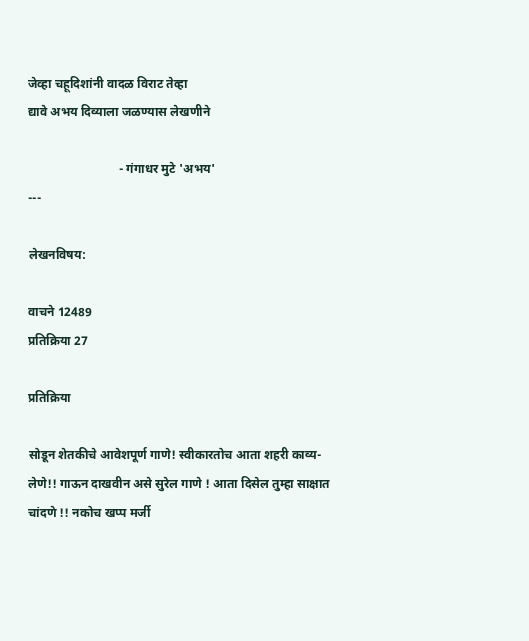जेव्हा चहूदिशांनी वादळ विराट तेव्हा
द्यावे अभय दिव्याला जळण्यास लेखणीने

                             - गंगाधर मुटे 'अभय'
---

लेखनविषय:

वाचने 12489
प्रतिक्रिया 27

प्रतिक्रिया

सोडून शेतकीचे आवेशपूर्ण गाणे! स्वीकारतोच आता शहरी काव्य-लेणे!! गाऊन दाखवीन असे सुरेल गाणे ! आता दिसेल तुम्हा साक्षात चांदणे !! नकोच खप्प मर्जी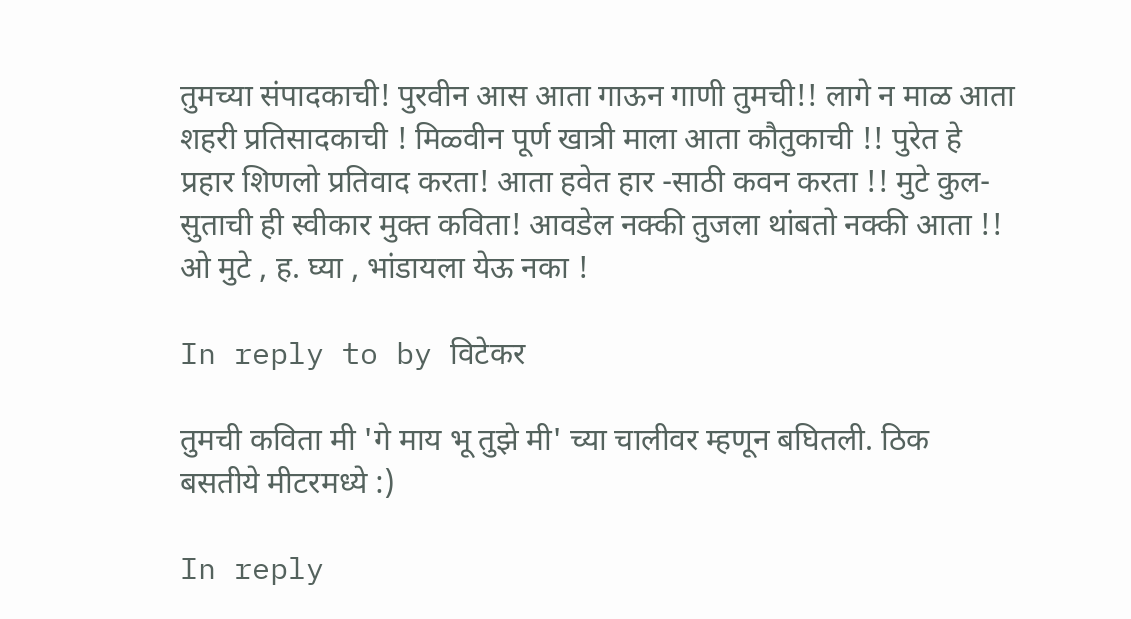तुमच्या संपादकाची! पुरवीन आस आता गाऊन गाणी तुमची!! लागे न माळ आता शहरी प्रतिसादकाची ! मिळ्वीन पूर्ण खात्री माला आता कौतुकाची !! पुरेत हे प्रहार शिणलो प्रतिवाद करता! आता हवेत हार -साठी कवन करता !! मुटे कुल-सुताची ही स्वीकार मुक्त कविता! आवडेल नक्की तुजला थांबतो नक्की आता !! ओ मुटे , ह. घ्या , भांडायला येऊ नका !

In reply to by विटेकर

तुमची कविता मी 'गे माय भू तुझे मी' च्या चालीवर म्हणून बघितली. ठिक बसतीये मीटरमध्ये :)

In reply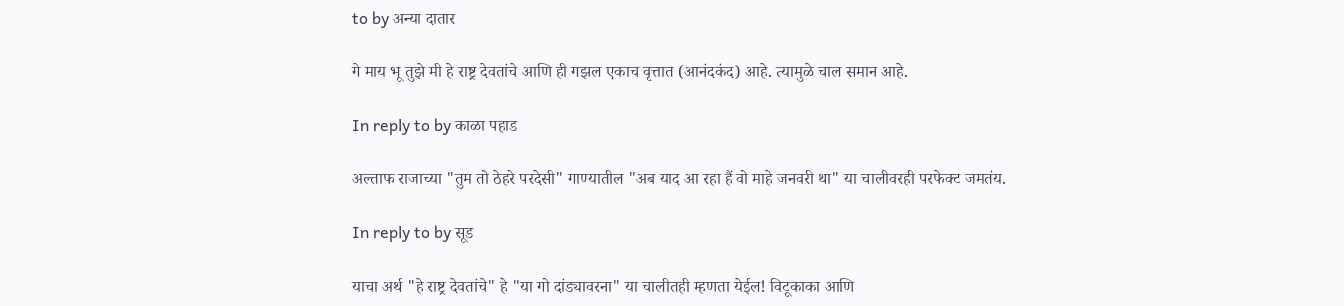to by अन्या दातार

गे माय भू तुझे मी हे राष्ट्र देवतांचे आणि ही गझल एकाच वृत्तात (आनंदकंद) आहे. त्यामुळे चाल समान आहे.

In reply to by काळा पहाड

अल्ताफ राजाच्या "तुम तो ठेहरे परदेसी" गाण्यातील "अब याद आ रहा हैं वो माहे जनवरी था" या चालीवरही परफेक्ट जमतंय.

In reply to by सूड

याचा अर्थ "हे राष्ट्र देवतांचे" हे "या गो दांड्यावरना" या चालीतही म्हणता येईल! विटूकाका आणि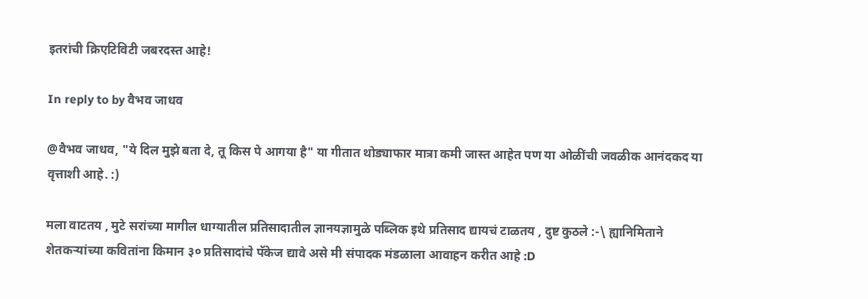इतरांची क्रिएटिविटी जबरदस्त आहे!

In reply to by वैभव जाधव

@वैभव जाधव, "ये दिल मुझे बता दे, तू किस पे आगया है" या गीतात थोड्याफार मात्रा कमी जास्त आहेत पण या ओळींची जवळीक आनंदकद या वृत्ताशी आहे. :)

मला वाटतय , मुटे सरांच्या मागील धाग्यातील प्रतिसादातील ज्ञानयज्ञामुळे पब्लिक इथे प्रतिसाद द्यायचं टाळतय , दुष्ट कुठले :-\ ह्यानिमिताने शेतकर्‍यांच्या कवितांना किमान ३० प्रतिसादांचे पॅकेज द्यावे असे मी संपादक मंडळाला आवाहन करीत आहे :D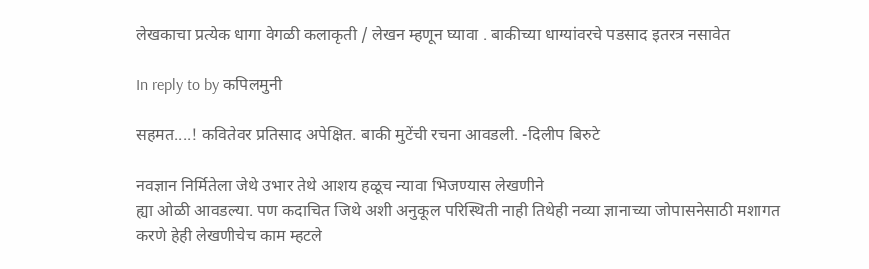लेखकाचा प्रत्येक धागा वेगळी कलाकृती / लेखन म्हणून घ्यावा . बाकीच्या धाग्यांवरचे पडसाद इतरत्र नसावेत

In reply to by कपिलमुनी

सहमत....! कवितेवर प्रतिसाद अपेक्षित. बाकी मुटेंची रचना आवडली. -दिलीप बिरुटे

नवज्ञान निर्मितेला जेथे उभार तेथे आशय हळूच न्यावा भिजण्यास लेखणीने
ह्या ओळी आवडल्या. पण कदाचित जिथे अशी अनुकूल परिस्थिती नाही तिथेही नव्या ज्ञानाच्या जोपासनेसाठी मशागत करणे हेही लेखणीचेच काम म्हटले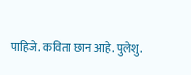पाहिजे. कविता छान आहे. पुलेशु.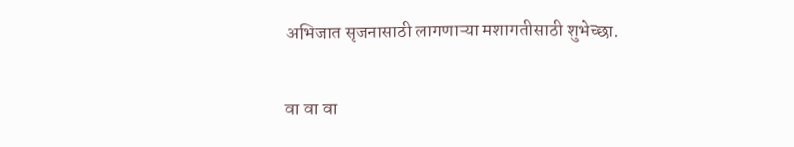अभिजात सृजनासाठी लागणाऱ्या मशागतीसाठी शुभेच्छा.

वा वा वा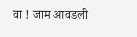वा ! जाम आवडली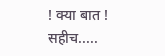! क्या बात ! सहीच.....